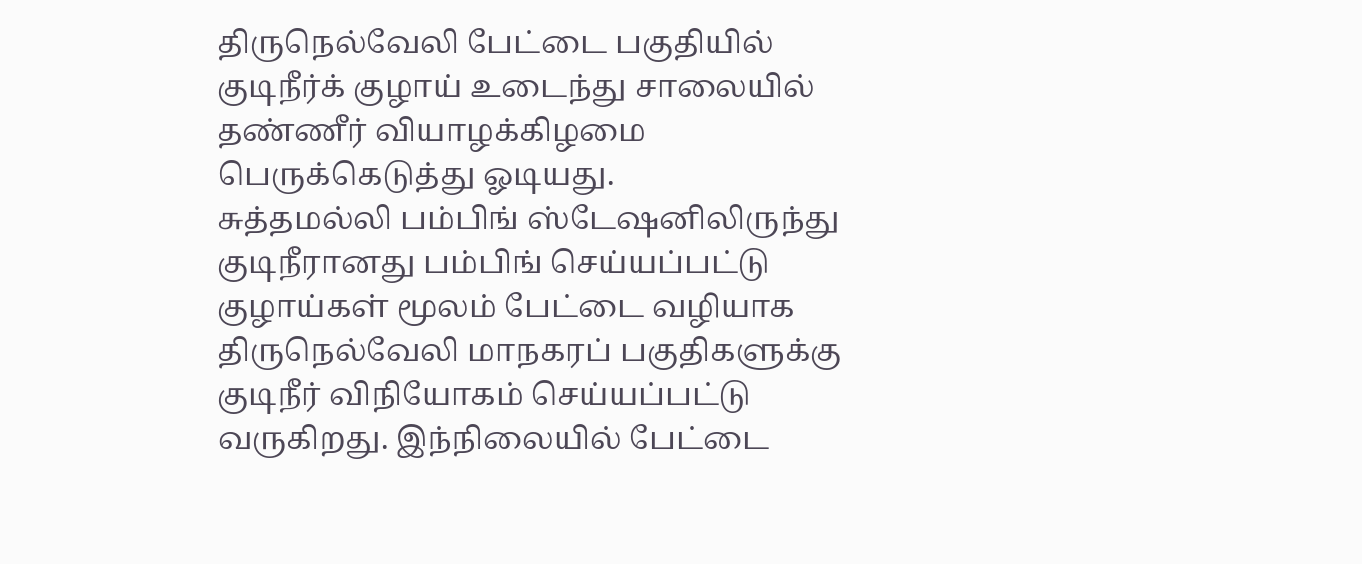திருநெல்வேலி பேட்டை பகுதியில் குடிநீர்க் குழாய் உடைந்து சாலையில் தண்ணீர் வியாழக்கிழமை பெருக்கெடுத்து ஓடியது.
சுத்தமல்லி பம்பிங் ஸ்டேஷனிலிருந்து குடிநீரானது பம்பிங் செய்யப்பட்டு குழாய்கள் மூலம் பேட்டை வழியாக திருநெல்வேலி மாநகரப் பகுதிகளுக்கு குடிநீர் விநியோகம் செய்யப்பட்டு வருகிறது. இந்நிலையில் பேட்டை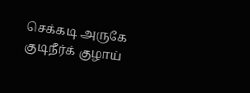செக்கடி அருகே குடிநீர்க் குழாய்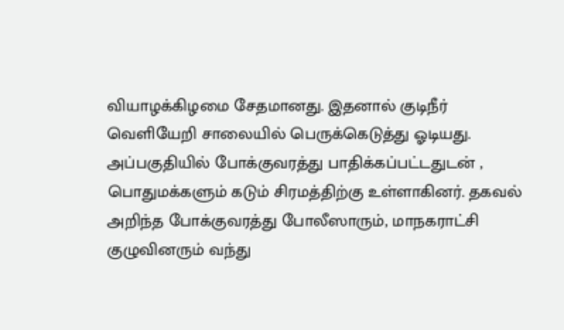வியாழக்கிழமை சேதமானது. இதனால் குடிநீர் வெளியேறி சாலையில் பெருக்கெடுத்து ஓடியது.
அப்பகுதியில் போக்குவரத்து பாதிக்கப்பட்டதுடன் , பொதுமக்களும் கடும் சிரமத்திற்கு உள்ளாகினர். தகவல் அறிந்த போக்குவரத்து போலீஸாரும், மாநகராட்சி குழுவினரும் வந்து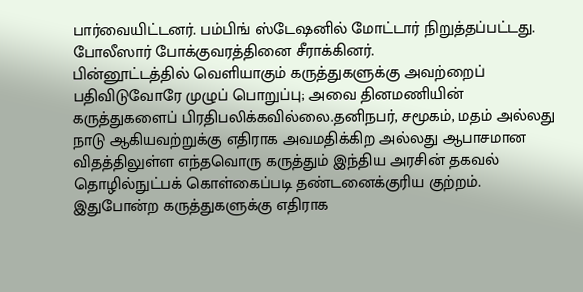பார்வையிட்டனர். பம்பிங் ஸ்டேஷனில் மோட்டார் நிறுத்தப்பட்டது. போலீஸார் போக்குவரத்தினை சீராக்கினர்.
பின்னூட்டத்தில் வெளியாகும் கருத்துகளுக்கு அவற்றைப் பதிவிடுவோரே முழுப் பொறுப்பு; அவை தினமணியின் கருத்துகளைப் பிரதிபலிக்கவில்லை.தனிநபர், சமூகம், மதம் அல்லது நாடு ஆகியவற்றுக்கு எதிராக அவமதிக்கிற அல்லது ஆபாசமான விதத்திலுள்ள எந்தவொரு கருத்தும் இந்திய அரசின் தகவல் தொழில்நுட்பக் கொள்கைப்படி தண்டனைக்குரிய குற்றம். இதுபோன்ற கருத்துகளுக்கு எதிராக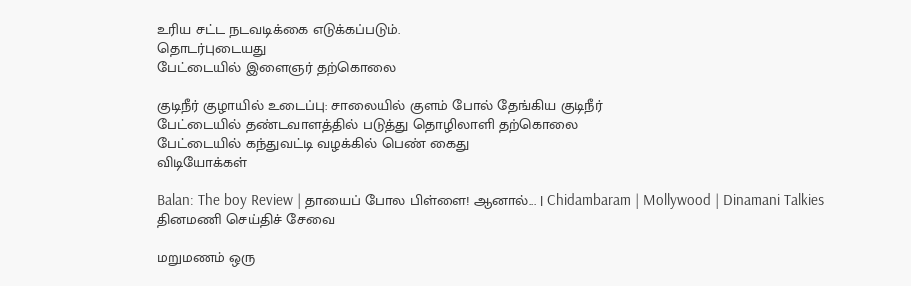உரிய சட்ட நடவடிக்கை எடுக்கப்படும்.
தொடர்புடையது
பேட்டையில் இளைஞர் தற்கொலை

குடிநீர் குழாயில் உடைப்பு: சாலையில் குளம் போல் தேங்கிய குடிநீர்
பேட்டையில் தண்டவாளத்தில் படுத்து தொழிலாளி தற்கொலை
பேட்டையில் கந்துவட்டி வழக்கில் பெண் கைது
விடியோக்கள்

Balan: The boy Review | தாயைப் போல பிள்ளை! ஆனால்... | Chidambaram | Mollywood | Dinamani Talkies
தினமணி செய்திச் சேவை

மறுமணம் ஒரு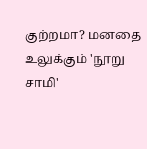குற்றமா? மனதை உலுக்கும் 'நூறு சாமி'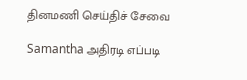தினமணி செய்திச் சேவை

Samantha அதிரடி எப்படி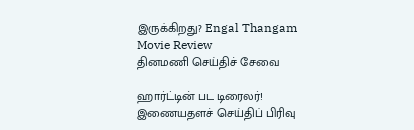இருக்கிறது? Engal Thangam Movie Review
தினமணி செய்திச் சேவை

ஹார்ட்டின் பட டிரைலர்!
இணையதளச் செய்திப் பிரிவு